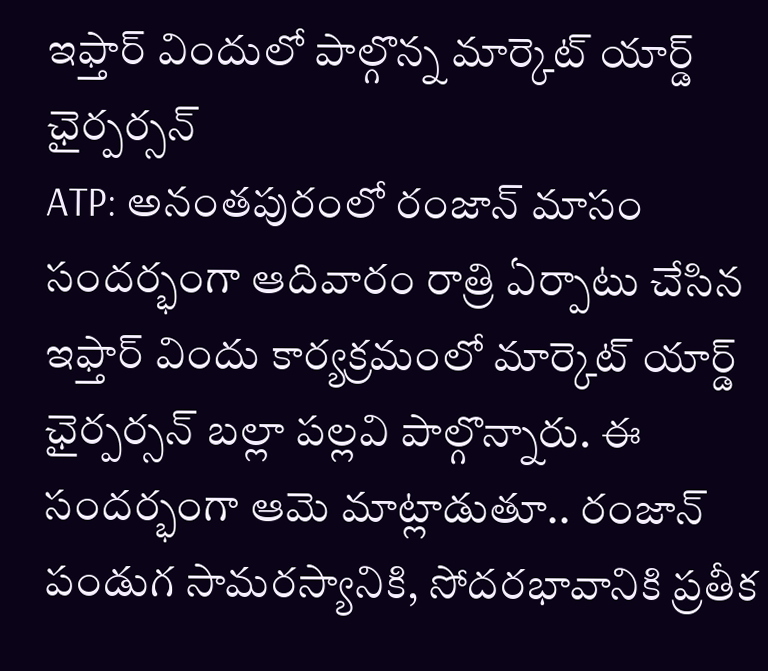ఇఫ్తార్ విందులో పాల్గొన్న మార్కెట్ యార్డ్ ఛైర్పర్సన్
ATP: అనంతపురంలో రంజాన్ మాసం సందర్భంగా ఆదివారం రాత్రి ఏర్పాటు చేసిన ఇఫ్తార్ విందు కార్యక్రమంలో మార్కెట్ యార్డ్ ఛైర్పర్సన్ బల్లా పల్లవి పాల్గొన్నారు. ఈ సందర్భంగా ఆమె మాట్లాడుతూ.. రంజాన్ పండుగ సామరస్యానికి, సోదరభావానికి ప్రతీక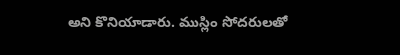అని కొనియాడారు. ముస్లిం సోదరులతో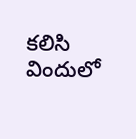కలిసి విందులో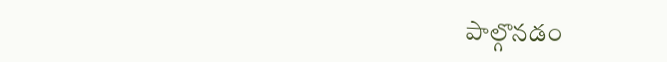పాల్గొనడం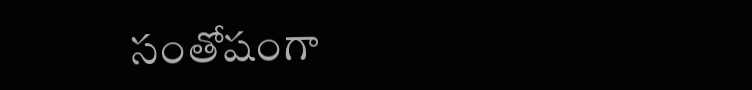సంతోషంగా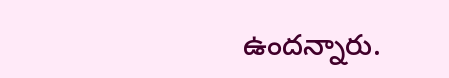ఉందన్నారు.